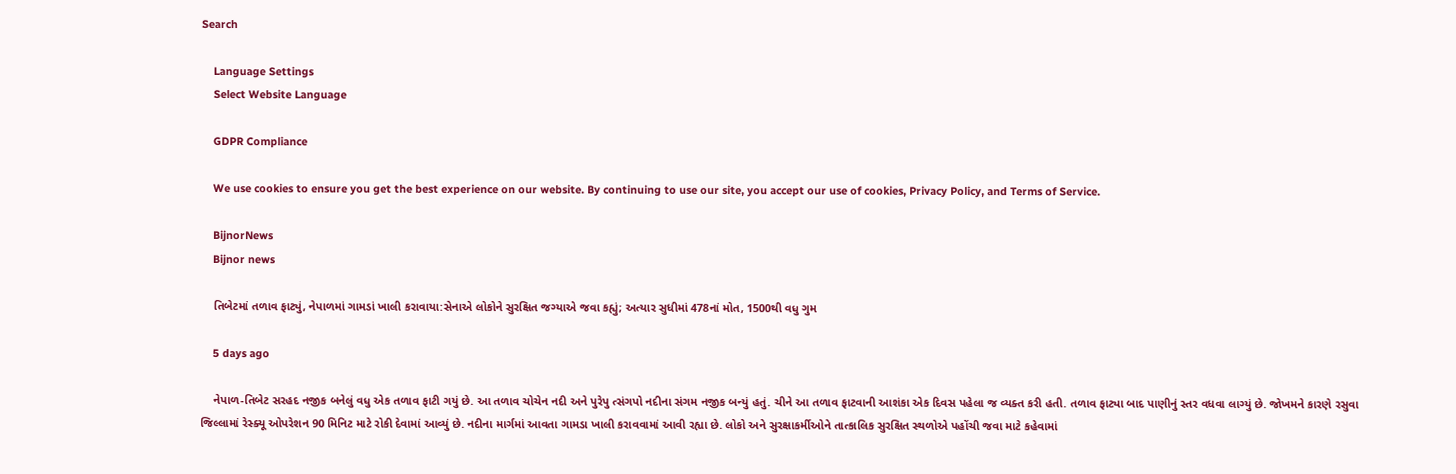Search

    Language Settings
    Select Website Language

    GDPR Compliance

    We use cookies to ensure you get the best experience on our website. By continuing to use our site, you accept our use of cookies, Privacy Policy, and Terms of Service.

    BijnorNews
    Bijnor news

    તિબેટમાં તળાવ ફાટ્યું, નેપાળમાં ગામડાં ખાલી કરાવાયા:સેનાએ લોકોને સુરક્ષિત જગ્યાએ જવા કહ્યું; અત્યાર સુધીમાં 478નાં મોત, 1500થી વધુ ગુમ

    5 days ago

    નેપાળ-તિબેટ સરહદ નજીક બનેલું વધુ એક તળાવ ફાટી ગયું છે. આ તળાવ ચોચેન નદી અને પુરેપુ ત્સંગપો નદીના સંગમ નજીક બન્યું હતું. ચીને આ તળાવ ફાટવાની આશંકા એક દિવસ પહેલા જ વ્યક્ત કરી હતી. તળાવ ફાટ્યા બાદ પાણીનું સ્તર વધવા લાગ્યું છે. જોખમને કારણે રસુવા જિલ્લામાં રેસ્ક્યૂ ઓપરેશન 90 મિનિટ માટે રોકી દેવામાં આવ્યું છે. નદીના માર્ગમાં આવતા ગામડા ખાલી કરાવવામાં આવી રહ્યા છે. લોકો અને સુરક્ષાકર્મીઓને તાત્કાલિક સુરક્ષિત સ્થળોએ પહોંચી જવા માટે કહેવામાં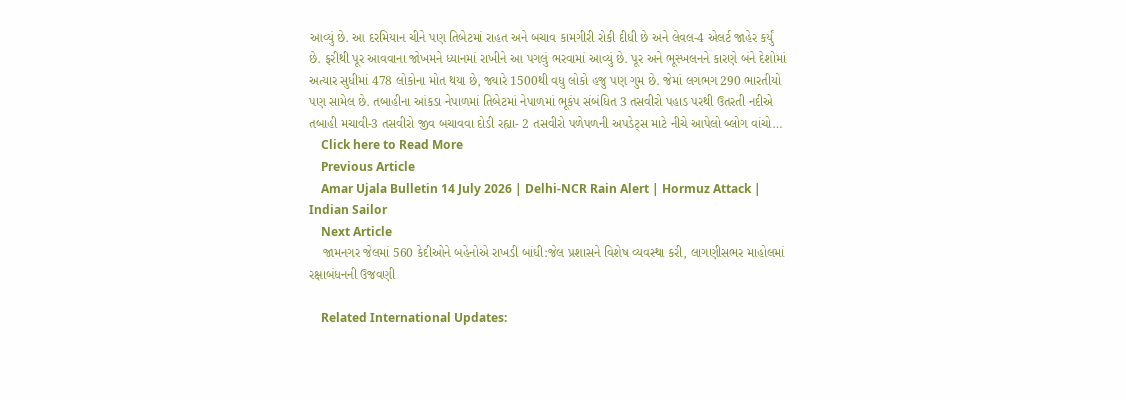આવ્યું છે. આ દરમિયાન ચીને પણ તિબેટમાં રાહત અને બચાવ કામગીરી રોકી દીધી છે અને લેવલ-4 એલર્ટ જાહેર કર્યું છે. ફરીથી પૂર આવવાના જોખમને ધ્યાનમાં રાખીને આ પગલું ભરવામાં આવ્યું છે. પૂર અને ભૂસ્ખલનને કારણે બંને દેશોમાં અત્યાર સુધીમાં 478 લોકોના મોત થયા છે, જ્યારે 1500થી વધુ લોકો હજુ પણ ગુમ છે. જેમાં લગભગ 290 ભારતીયો પણ સામેલ છે. તબાહીના આંકડા નેપાળમાં તિબેટમાં નેપાળમાં ભૂકંપ સંબંધિત 3 તસવીરો પહાડ પરથી ઉતરતી નદીએ તબાહી મચાવી-3 તસવીરો જીવ બચાવવા દોડી રહ્યા- 2 તસવીરો પળેપળની અપડેટ્સ માટે નીચે આપેલો બ્લોગ વાંચો…
    Click here to Read More
    Previous Article
    Amar Ujala Bulletin 14 July 2026 | Delhi-NCR Rain Alert | Hormuz Attack | Indian Sailor
    Next Article
    જામનગર જેલમાં 560 કેદીઓને બહેનોએ રાખડી બાંધી:જેલ પ્રશાસને વિશેષ વ્યવસ્થા કરી, લાગણીસભર માહોલમાં રક્ષાબંધનની ઉજવણી

    Related International Updates: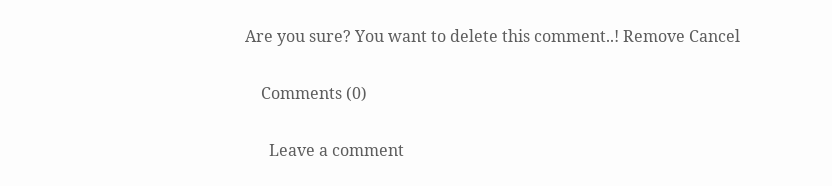Are you sure? You want to delete this comment..! Remove Cancel

    Comments (0)

      Leave a comment